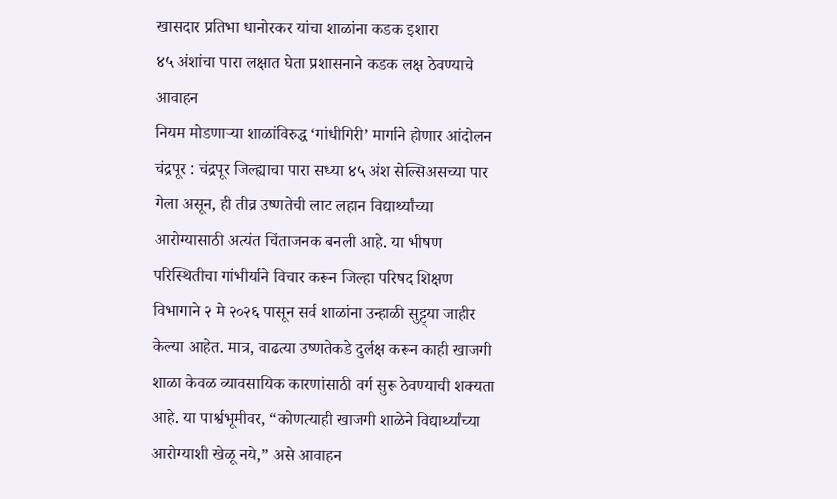खासदार प्रतिभा धानोरकर यांचा शाळांना कडक इशारा
४५ अंशांचा पारा लक्षात घेता प्रशासनाने कडक लक्ष ठेवण्याचे आवाहन
नियम मोडणाऱ्या शाळांविरुद्ध ‘गांधीगिरी’ मार्गाने होणार आंदोलन
चंद्रपूर : चंद्रपूर जिल्ह्याचा पारा सध्या ४५ अंश सेल्सिअसच्या पार गेला असून, ही तीव्र उष्णतेची लाट लहान विद्यार्थ्यांच्या आरोग्यासाठी अत्यंत चिंताजनक बनली आहे. या भीषण परिस्थितीचा गांभीर्याने विचार करून जिल्हा परिषद शिक्षण विभागाने २ मे २०२६ पासून सर्व शाळांना उन्हाळी सुट्ट्या जाहीर केल्या आहेत. मात्र, वाढत्या उष्णतेकडे दुर्लक्ष करून काही खाजगी शाळा केवळ व्यावसायिक कारणांसाठी वर्ग सुरू ठेवण्याची शक्यता आहे. या पार्श्वभूमीवर, “कोणत्याही खाजगी शाळेने विद्यार्थ्यांच्या आरोग्याशी खेळू नये,” असे आवाहन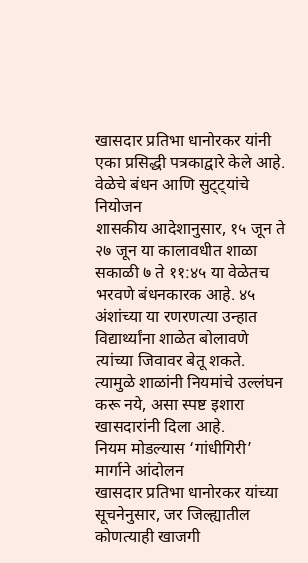खासदार प्रतिभा धानोरकर यांनी एका प्रसिद्धी पत्रकाद्वारे केले आहे.
वेळेचे बंधन आणि सुट्ट्यांचे नियोजन
शासकीय आदेशानुसार, १५ जून ते २७ जून या कालावधीत शाळा सकाळी ७ ते ११:४५ या वेळेतच भरवणे बंधनकारक आहे. ४५ अंशांच्या या रणरणत्या उन्हात विद्यार्थ्यांना शाळेत बोलावणे त्यांच्या जिवावर बेतू शकते. त्यामुळे शाळांनी नियमांचे उल्लंघन करू नये, असा स्पष्ट इशारा खासदारांनी दिला आहे.
नियम मोडल्यास ‘गांधीगिरी’ मार्गाने आंदोलन
खासदार प्रतिभा धानोरकर यांच्या सूचनेनुसार, जर जिल्ह्यातील कोणत्याही खाजगी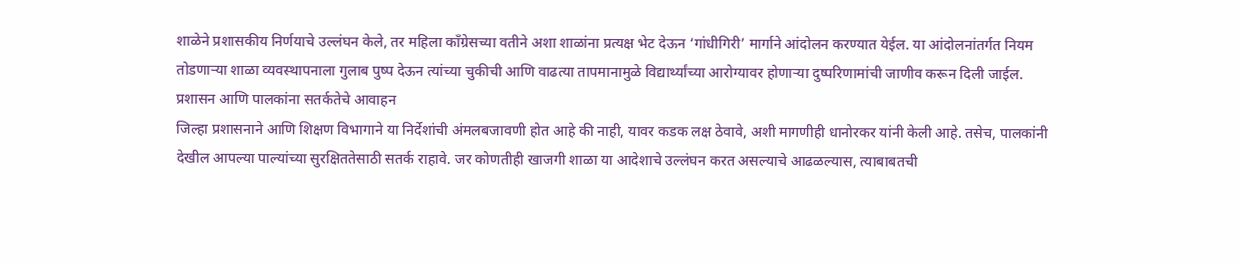शाळेने प्रशासकीय निर्णयाचे उल्लंघन केले, तर महिला काँग्रेसच्या वतीने अशा शाळांना प्रत्यक्ष भेट देऊन ‘गांधीगिरी’ मार्गाने आंदोलन करण्यात येईल. या आंदोलनांतर्गत नियम तोडणाऱ्या शाळा व्यवस्थापनाला गुलाब पुष्प देऊन त्यांच्या चुकीची आणि वाढत्या तापमानामुळे विद्यार्थ्यांच्या आरोग्यावर होणाऱ्या दुष्परिणामांची जाणीव करून दिली जाईल.
प्रशासन आणि पालकांना सतर्कतेचे आवाहन
जिल्हा प्रशासनाने आणि शिक्षण विभागाने या निर्देशांची अंमलबजावणी होत आहे की नाही, यावर कडक लक्ष ठेवावे, अशी मागणीही धानोरकर यांनी केली आहे. तसेच, पालकांनी देखील आपल्या पाल्यांच्या सुरक्षिततेसाठी सतर्क राहावे. जर कोणतीही खाजगी शाळा या आदेशाचे उल्लंघन करत असल्याचे आढळल्यास, त्याबाबतची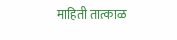माहिती तात्काळ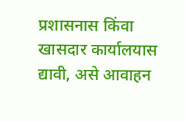प्रशासनास किंवा खासदार कार्यालयास द्यावी, असे आवाहन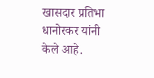खासदार प्रतिभा धानोरकर यांनी केले आहे.